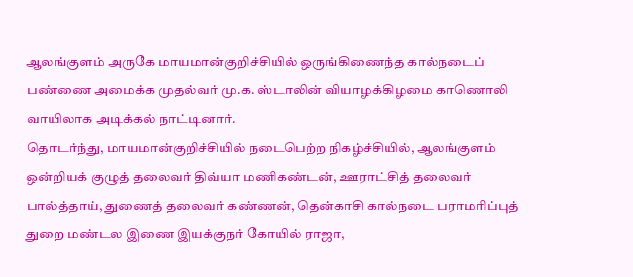ஆலங்குளம் அருகே மாயமான்குறிச்சியில் ஒருங்கிணைந்த கால்நடைப் பண்ணை அமைக்க முதல்வர் மு.க. ஸ்டாலின் வியாழக்கிழமை காணொலி வாயிலாக அடிக்கல் நாட்டினார்.
தொடர்ந்து, மாயமான்குறிச்சியில் நடைபெற்ற நிகழ்ச்சியில், ஆலங்குளம் ஒன்றியக் குழுத் தலைவர் திவ்யா மணிகண்டன், ஊராட்சித் தலைவர் பால்த்தாய், துணைத் தலைவர் கண்ணன், தென்காசி கால்நடை பராமரிப்புத் துறை மண்டல இணை இயக்குநர் கோயில் ராஜா,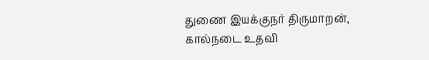துணை இயக்குநர் திருமாறன், கால்நடை உதவி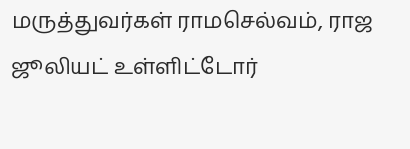மருத்துவர்கள் ராமசெல்வம், ராஜ ஜூலியட் உள்ளிட்டோர்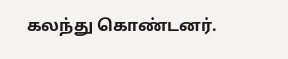கலந்து கொண்டனர்.